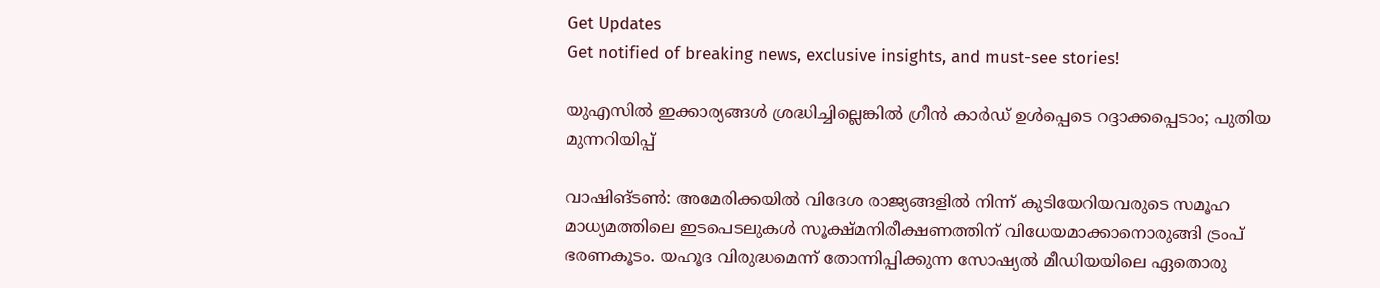Get Updates
Get notified of breaking news, exclusive insights, and must-see stories!

യുഎസില്‍ ഇക്കാര്യങ്ങള്‍ ശ്രദ്ധിച്ചില്ലെങ്കില്‍ ഗ്രീന്‍ കാര്‍ഡ് ഉള്‍പ്പെടെ റദ്ദാക്കപ്പെടാം; പുതിയ മുന്നറിയിപ്പ്

വാഷിങ്ടണ്‍: അമേരിക്കയില്‍ വിദേശ രാജ്യങ്ങളില്‍ നിന്ന് കുടിയേറിയവരുടെ സമൂഹ മാധ്യമത്തിലെ ഇടപെടലുകള്‍ സൂക്ഷ്മനിരീക്ഷണത്തിന് വിധേയമാക്കാനൊരുങ്ങി ട്രംപ് ഭരണകൂടം. യഹൂദ വിരുദ്ധമെന്ന് തോന്നിപ്പിക്കുന്ന സോഷ്യല്‍ മീഡിയയിലെ ഏതൊരു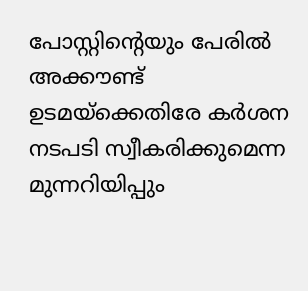പോസ്റ്റിന്റെയും പേരില്‍ അക്കൗണ്ട് ഉടമയ്‌ക്കെതിരേ കര്‍ശന നടപടി സ്വീകരിക്കുമെന്ന മുന്നറിയിപ്പും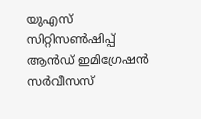യുഎസ് സിറ്റിസണ്‍ഷിപ്പ് ആന്‍ഡ് ഇമിഗ്രേഷന്‍ സര്‍വീസസ്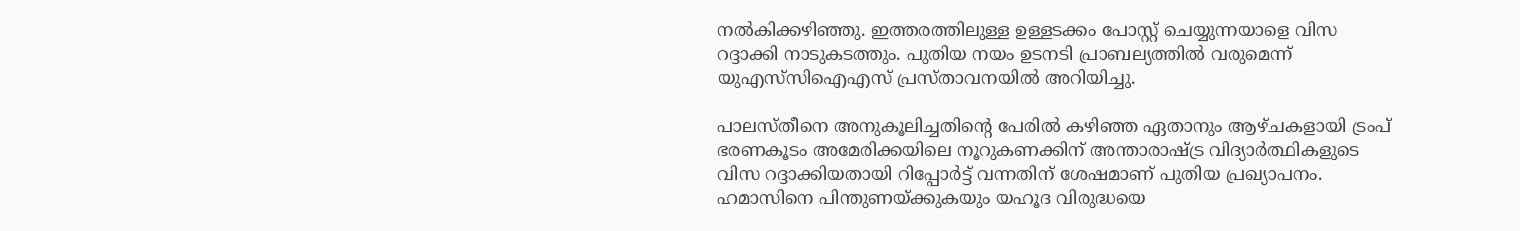നല്‍കിക്കഴിഞ്ഞു. ഇത്തരത്തിലുള്ള ഉള്ളടക്കം പോസ്റ്റ് ചെയ്യുന്നയാളെ വിസ റദ്ദാക്കി നാടുകടത്തും. പുതിയ നയം ഉടനടി പ്രാബല്യത്തില്‍ വരുമെന്ന് യുഎസ്‌സിഐഎസ് പ്രസ്താവനയില്‍ അറിയിച്ചു.

പാലസ്തീനെ അനുകൂലിച്ചതിന്റെ പേരില്‍ കഴിഞ്ഞ ഏതാനും ആഴ്ചകളായി ട്രംപ് ഭരണകൂടം അമേരിക്കയിലെ നൂറുകണക്കിന് അന്താരാഷ്ട്ര വിദ്യാര്‍ത്ഥികളുടെ വിസ റദ്ദാക്കിയതായി റിപ്പോര്‍ട്ട് വന്നതിന് ശേഷമാണ് പുതിയ പ്രഖ്യാപനം. ഹമാസിനെ പിന്തുണയ്ക്കുകയും യഹൂദ വിരുദ്ധയെ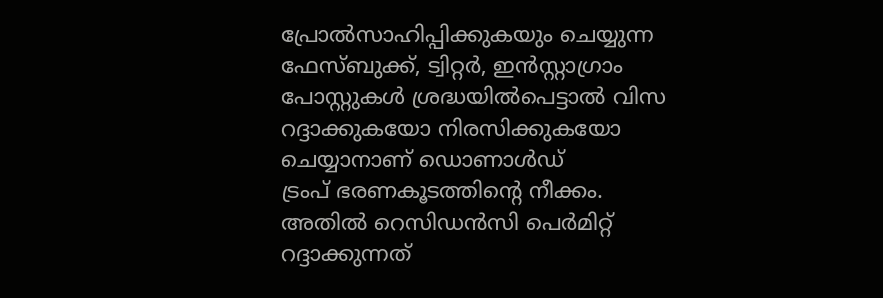പ്രോല്‍സാഹിപ്പിക്കുകയും ചെയ്യുന്ന ഫേസ്ബുക്ക്, ട്വിറ്റര്‍, ഇന്‍സ്റ്റാഗ്രാം പോസ്റ്റുകള്‍ ശ്രദ്ധയില്‍പെട്ടാല്‍ വിസ റദ്ദാക്കുകയോ നിരസിക്കുകയോ ചെയ്യാനാണ് ഡൊണാള്‍ഡ്‌
ട്രംപ് ഭരണകൂടത്തിന്റെ നീക്കം. അതില്‍ റെസിഡന്‍സി പെര്‍മിറ്റ് റദ്ദാക്കുന്നത്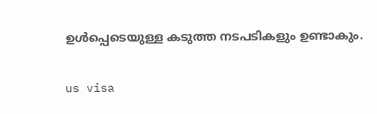ഉള്‍പ്പെടെയുള്ള കടുത്ത നടപടികളും ഉണ്ടാകും.

us visa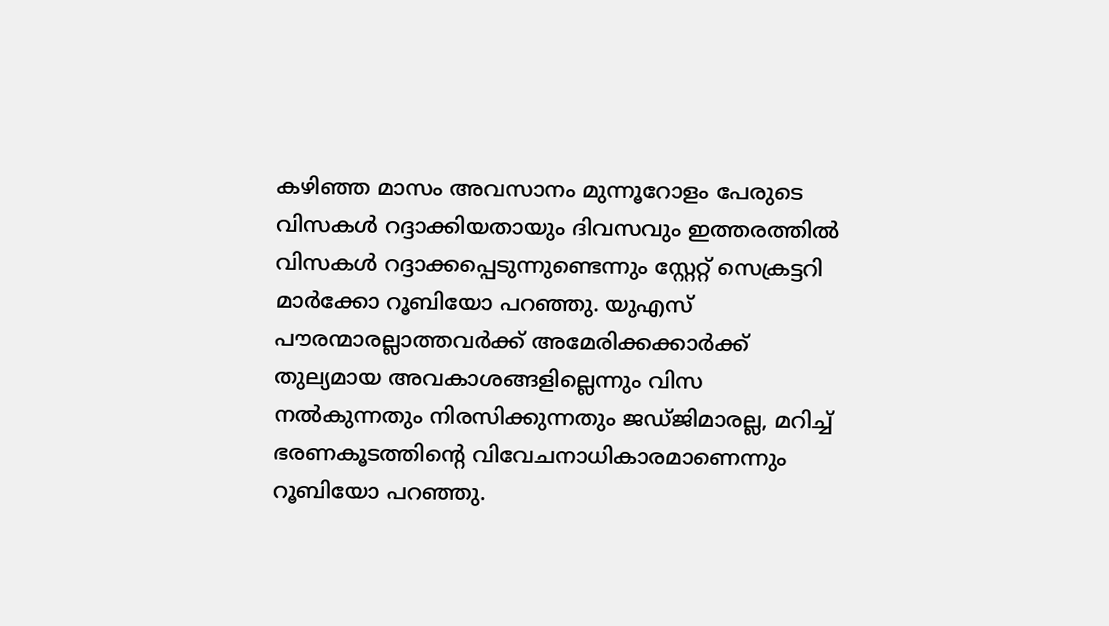കഴിഞ്ഞ മാസം അവസാനം മുന്നൂറോളം പേരുടെ വിസകള്‍ റദ്ദാക്കിയതായും ദിവസവും ഇത്തരത്തില്‍ വിസകള്‍ റദ്ദാക്കപ്പെടുന്നുണ്ടെന്നും സ്റ്റേറ്റ് സെക്രട്ടറി മാര്‍ക്കോ റൂബിയോ പറഞ്ഞു. യുഎസ് പൗരന്മാരല്ലാത്തവര്‍ക്ക് അമേരിക്കക്കാര്‍ക്ക് തുല്യമായ അവകാശങ്ങളില്ലെന്നും വിസ നല്‍കുന്നതും നിരസിക്കുന്നതും ജഡ്ജിമാരല്ല, മറിച്ച് ഭരണകൂടത്തിന്റെ വിവേചനാധികാരമാണെന്നും റൂബിയോ പറഞ്ഞു.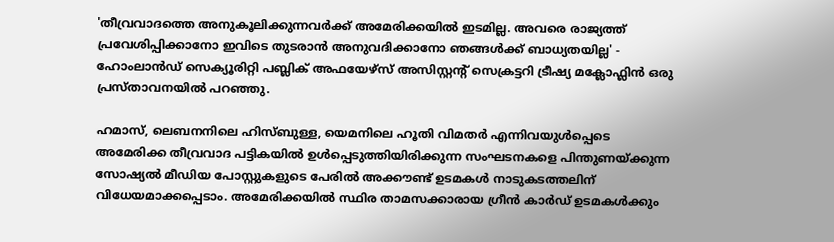'തീവ്രവാദത്തെ അനുകൂലിക്കുന്നവര്‍ക്ക് അമേരിക്കയില്‍ ഇടമില്ല. അവരെ രാജ്യത്ത് പ്രവേശിപ്പിക്കാനോ ഇവിടെ തുടരാന്‍ അനുവദിക്കാനോ ഞങ്ങള്‍ക്ക് ബാധ്യതയില്ല' - ഹോംലാന്‍ഡ് സെക്യൂരിറ്റി പബ്ലിക് അഫയേഴ്സ് അസിസ്റ്റന്റ് സെക്രട്ടറി ട്രീഷ്യ മക്ലോഫ്ലിന്‍ ഒരു പ്രസ്താവനയില്‍ പറഞ്ഞു.

ഹമാസ്, ലെബനനിലെ ഹിസ്ബുള്ള, യെമനിലെ ഹൂതി വിമതര്‍ എന്നിവയുള്‍പ്പെടെ അമേരിക്ക തീവ്രവാദ പട്ടികയില്‍ ഉള്‍പ്പെടുത്തിയിരിക്കുന്ന സംഘടനകളെ പിന്തുണയ്ക്കുന്ന സോഷ്യല്‍ മീഡിയ പോസ്റ്റുകളുടെ പേരില്‍ അക്കൗണ്ട് ഉടമകള്‍ നാടുകടത്തലിന് വിധേയമാക്കപ്പെടാം. അമേരിക്കയില്‍ സ്ഥിര താമസക്കാരായ ഗ്രീന്‍ കാര്‍ഡ് ഉടമകള്‍ക്കും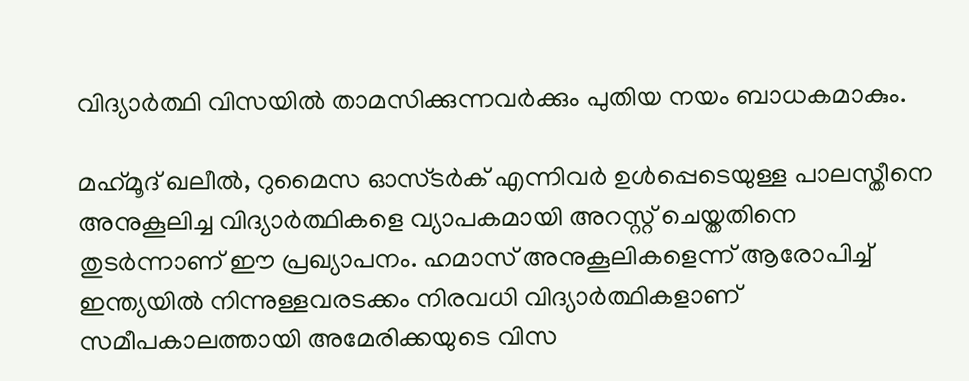വിദ്യാര്‍ത്ഥി വിസയില്‍ താമസിക്കുന്നവര്‍ക്കും പുതിയ നയം ബാധകമാകും.

മഹ്‌മൂദ് ഖലീല്‍, റുമൈസ ഓസ്ടര്‍ക് എന്നിവര്‍ ഉള്‍പ്പെടെയുള്ള പാലസ്തീനെ അനുകൂലിച്ച വിദ്യാര്‍ത്ഥികളെ വ്യാപകമായി അറസ്റ്റ് ചെയ്തതിനെ തുടര്‍ന്നാണ് ഈ പ്രഖ്യാപനം. ഹമാസ് അനുകൂലികളെന്ന് ആരോപിച്ച് ഇന്ത്യയില്‍ നിന്നുള്ളവരടക്കം നിരവധി വിദ്യാര്‍ത്ഥികളാണ് സമീപകാലത്തായി അമേരിക്കയുടെ വിസ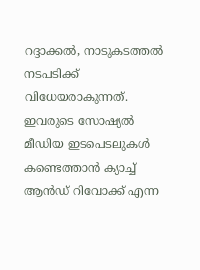റദ്ദാക്കല്‍, നാടുകടത്തല്‍ നടപടിക്ക് വിധേയരാകുന്നത്. ഇവരുടെ സോഷ്യല്‍ മീഡിയ ഇടപെടലുകള്‍ കണ്ടെത്താന്‍ ക്യാച്ച് ആന്‍ഡ് റിവോക്ക് എന്ന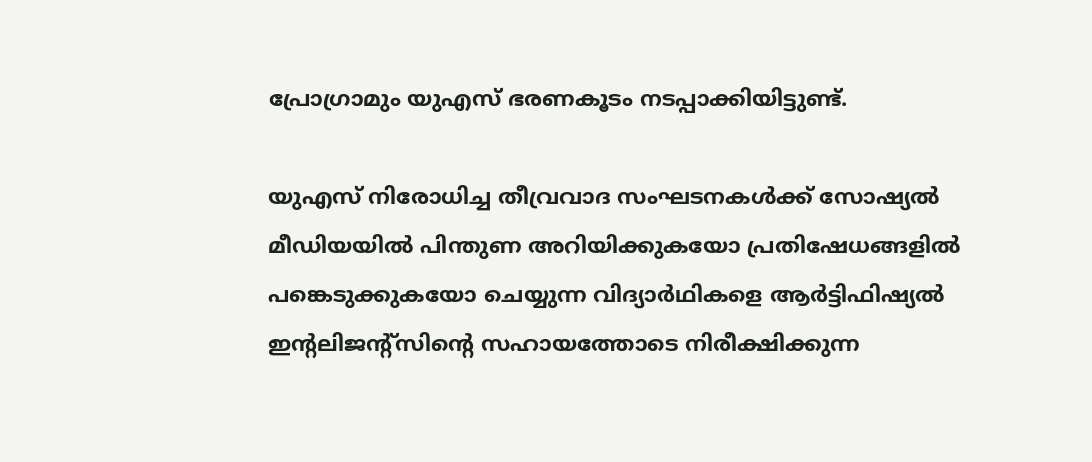പ്രോഗ്രാമും യുഎസ് ഭരണകൂടം നടപ്പാക്കിയിട്ടുണ്ട്.

യുഎസ് നിരോധിച്ച തീവ്രവാദ സംഘടനകള്‍ക്ക് സോഷ്യല്‍ മീഡിയയില്‍ പിന്തുണ അറിയിക്കുകയോ പ്രതിഷേധങ്ങളില്‍ പങ്കെടുക്കുകയോ ചെയ്യുന്ന വിദ്യാര്‍ഥികളെ ആര്‍ട്ടിഫിഷ്യല്‍ ഇന്റലിജന്റ്‌സിന്റെ സഹായത്തോടെ നിരീക്ഷിക്കുന്ന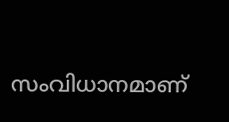സംവിധാനമാണ്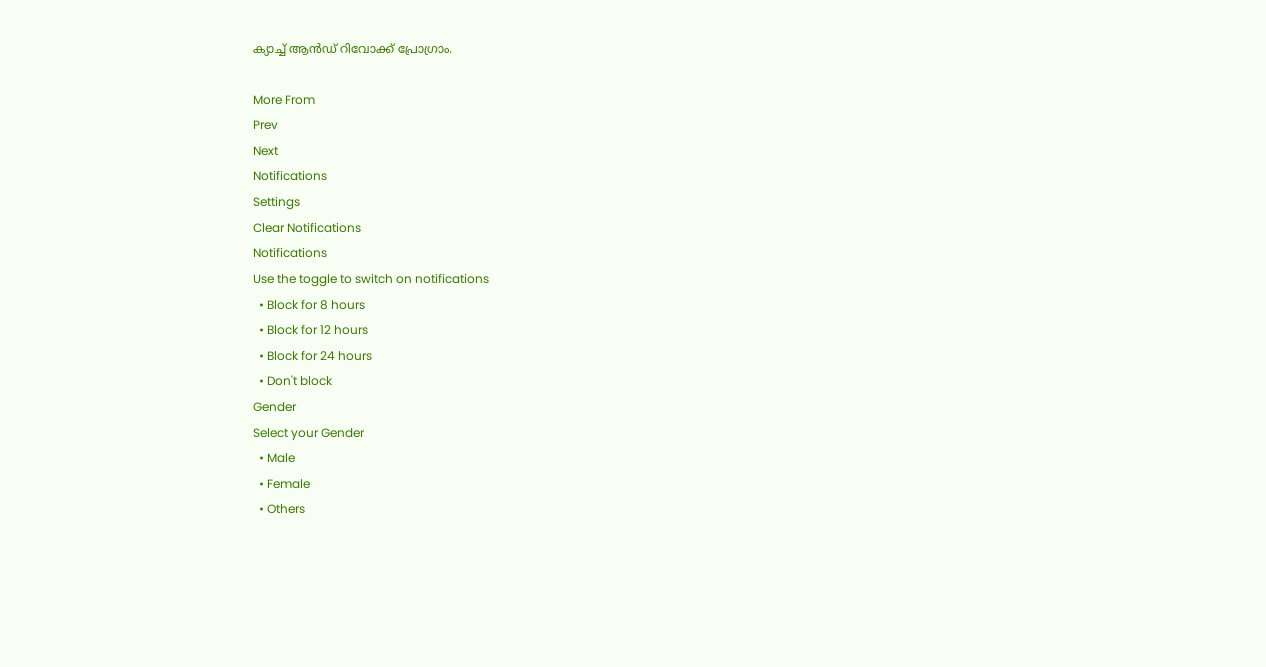ക്യാച്ച് ആന്‍ഡ് റിവോക്ക് പ്രോഗ്രാം.

More From
Prev
Next
Notifications
Settings
Clear Notifications
Notifications
Use the toggle to switch on notifications
  • Block for 8 hours
  • Block for 12 hours
  • Block for 24 hours
  • Don't block
Gender
Select your Gender
  • Male
  • Female
  • Others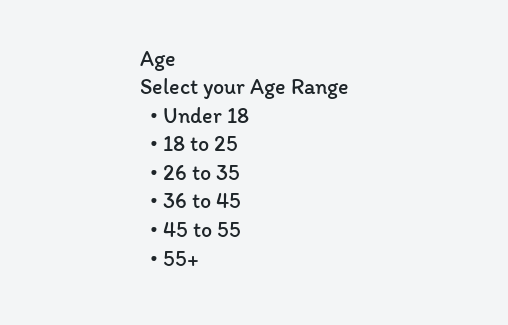Age
Select your Age Range
  • Under 18
  • 18 to 25
  • 26 to 35
  • 36 to 45
  • 45 to 55
  • 55+